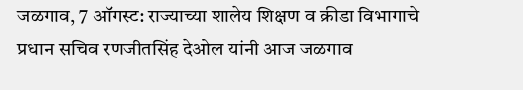जळगाव, 7 ऑगस्ट: राज्याच्या शालेय शिक्षण व क्रीडा विभागाचे प्रधान सचिव रणजीतसिंह देओल यांनी आज जळगाव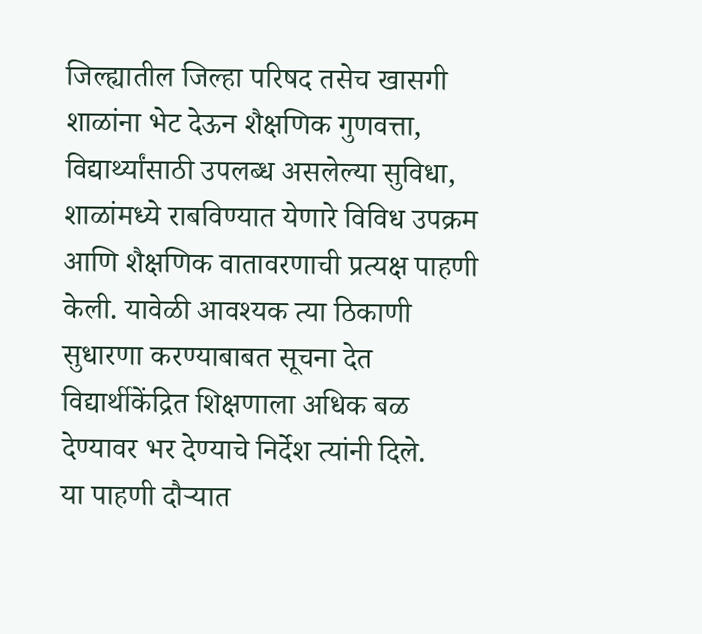जिल्ह्यातील जिल्हा परिषद तसेच खासगी शाळांना भेट देऊन शैक्षणिक गुणवत्ता, विद्यार्थ्यांसाठी उपलब्ध असलेल्या सुविधा, शाळांमध्ये राबविण्यात येणारे विविध उपक्रम आणि शैक्षणिक वातावरणाची प्रत्यक्ष पाहणी केली. यावेळी आवश्यक त्या ठिकाणी सुधारणा करण्याबाबत सूचना देत विद्यार्थीकेंद्रित शिक्षणाला अधिक बळ देण्यावर भर देण्याचे निर्देश त्यांनी दिले.
या पाहणी दौऱ्यात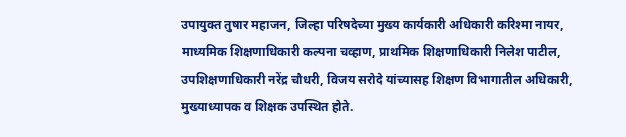उपायुक्त तुषार महाजन, जिल्हा परिषदेच्या मुख्य कार्यकारी अधिकारी करिश्मा नायर, माध्यमिक शिक्षणाधिकारी कल्पना चव्हाण, प्राथमिक शिक्षणाधिकारी निलेश पाटील, उपशिक्षणाधिकारी नरेंद्र चौधरी, विजय सरोदे यांच्यासह शिक्षण विभागातील अधिकारी, मुख्याध्यापक व शिक्षक उपस्थित होते.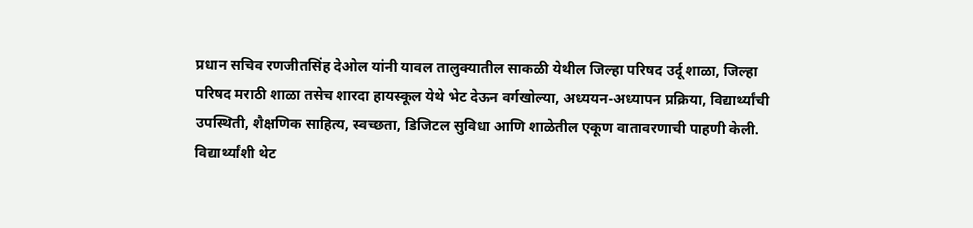प्रधान सचिव रणजीतसिंह देओल यांनी यावल तालुक्यातील साकळी येथील जिल्हा परिषद उर्दू शाळा, जिल्हा परिषद मराठी शाळा तसेच शारदा हायस्कूल येथे भेट देऊन वर्गखोल्या, अध्ययन-अध्यापन प्रक्रिया, विद्यार्थ्यांची उपस्थिती, शैक्षणिक साहित्य, स्वच्छता, डिजिटल सुविधा आणि शाळेतील एकूण वातावरणाची पाहणी केली. विद्यार्थ्यांशी थेट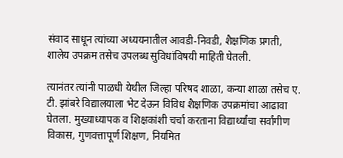संवाद साधून त्यांच्या अध्ययनातील आवडी-निवडी, शैक्षणिक प्रगती, शालेय उपक्रम तसेच उपलब्ध सुविधांविषयी माहिती घेतली.

त्यानंतर त्यांनी पाळधी येथील जिल्हा परिषद शाळा, कन्या शाळा तसेच ए. टी. झांबरे विद्यालयाला भेट देऊन विविध शैक्षणिक उपक्रमांचा आढावा घेतला. मुख्याध्यापक व शिक्षकांशी चर्चा करताना विद्यार्थ्यांचा सर्वांगीण विकास, गुणवत्तापूर्ण शिक्षण, नियमित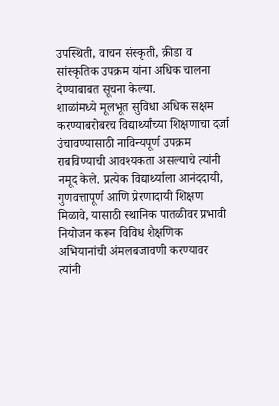उपस्थिती, वाचन संस्कृती, क्रीडा व सांस्कृतिक उपक्रम यांना अधिक चालना देण्याबाबत सूचना केल्या.
शाळांमध्ये मूलभूत सुविधा अधिक सक्षम करण्याबरोबरच विद्यार्थ्यांच्या शिक्षणाचा दर्जा उंचावण्यासाठी नाविन्यपूर्ण उपक्रम राबविण्याची आवश्यकता असल्याचे त्यांनी नमूद केले. प्रत्येक विद्यार्थ्याला आनंददायी, गुणवत्तापूर्ण आणि प्रेरणादायी शिक्षण मिळावे, यासाठी स्थानिक पातळीवर प्रभावी नियोजन करून विविध शैक्षणिक अभियानांची अंमलबजावणी करण्यावर त्यांनी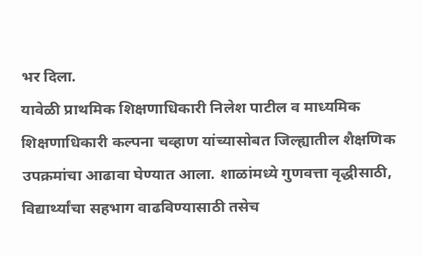भर दिला.
यावेळी प्राथमिक शिक्षणाधिकारी निलेश पाटील व माध्यमिक शिक्षणाधिकारी कल्पना चव्हाण यांच्यासोबत जिल्ह्यातील शैक्षणिक उपक्रमांचा आढावा घेण्यात आला. शाळांमध्ये गुणवत्ता वृद्धीसाठी, विद्यार्थ्यांचा सहभाग वाढविण्यासाठी तसेच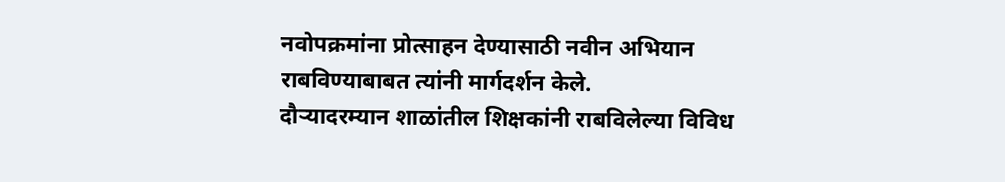नवोपक्रमांना प्रोत्साहन देण्यासाठी नवीन अभियान राबविण्याबाबत त्यांनी मार्गदर्शन केले.
दौऱ्यादरम्यान शाळांतील शिक्षकांनी राबविलेल्या विविध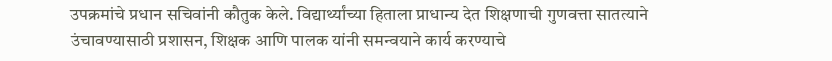उपक्रमांचे प्रधान सचिवांनी कौतुक केले. विद्यार्थ्यांच्या हिताला प्राधान्य देत शिक्षणाची गुणवत्ता सातत्याने उंचावण्यासाठी प्रशासन, शिक्षक आणि पालक यांनी समन्वयाने कार्य करण्याचे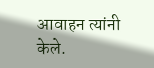आवाहन त्यांनी केले.